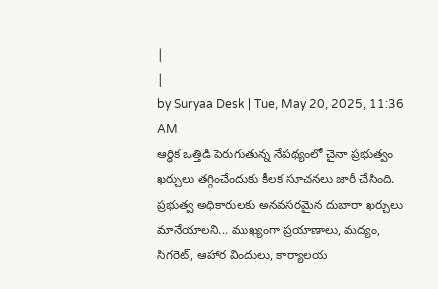|
|
by Suryaa Desk | Tue, May 20, 2025, 11:36 AM
ఆర్థిక ఒత్తిడి పెరుగుతున్న నేపథ్యంలో చైనా ప్రభుత్వం ఖర్చులు తగ్గించేందుకు కీలక సూచనలు జారీ చేసింది. ప్రభుత్వ అధికారులకు అనవసరమైన దుబారా ఖర్చులు మానేయాలని... ముఖ్యంగా ప్రయాణాలు, మద్యం, సిగరెట్, ఆహార విందులు, కార్యాలయ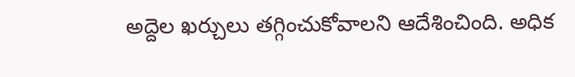అద్దెల ఖర్చులు తగ్గించుకోవాలని ఆదేశించింది. అధిక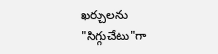ఖర్చులను "సిగ్గుచేటు"గా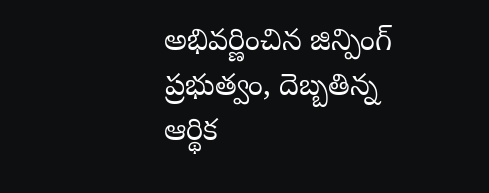అభివర్ణించిన జిన్పింగ్ ప్రభుత్వం, దెబ్బతిన్న ఆర్థిక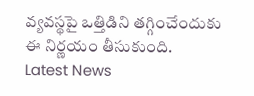వ్యవస్థపై ఒత్తిడిని తగ్గించేందుకు ఈ నిర్ణయం తీసుకుంది.
Latest News